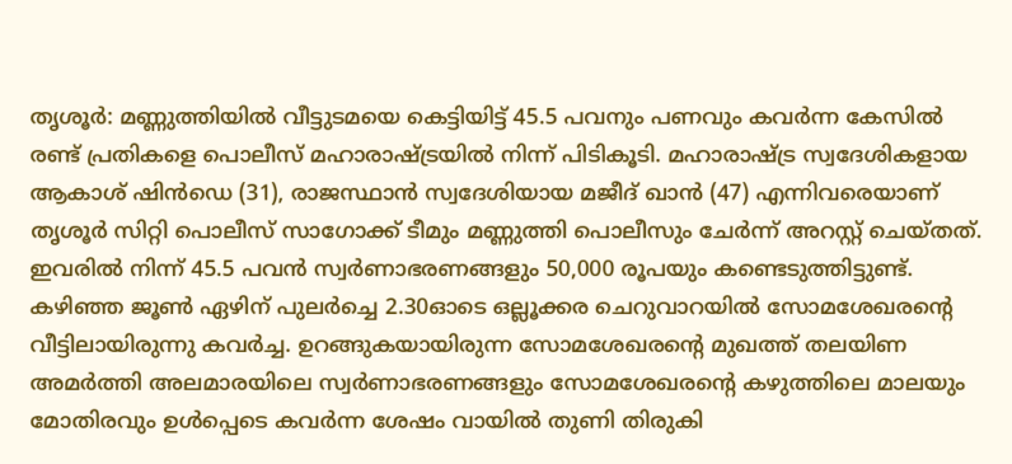തൃശൂർ: മണ്ണുത്തിയിൽ വീട്ടുടമയെ കെട്ടിയിട്ട് 45.5 പവനും പണവും കവർന്ന കേസിൽ രണ്ട് പ്രതികളെ പൊലീസ് മഹാരാഷ്ട്രയിൽ നിന്ന് പിടികൂടി. മഹാരാഷ്ട്ര സ്വദേശികളായ ആകാശ് ഷിൻഡെ (31), രാജസ്ഥാൻ സ്വദേശിയായ മജീദ് ഖാൻ (47) എന്നിവരെയാണ് തൃശൂർ സിറ്റി പൊലീസ് സാഗോക്ക് ടീമും മണ്ണുത്തി പൊലീസും ചേർന്ന് അറസ്റ്റ് ചെയ്തത്. ഇവരിൽ നിന്ന് 45.5 പവൻ സ്വർണാഭരണങ്ങളും 50,000 രൂപയും കണ്ടെടുത്തിട്ടുണ്ട്.
കഴിഞ്ഞ ജൂൺ ഏഴിന് പുലർച്ചെ 2.30ഓടെ ഒല്ലൂക്കര ചെറുവാറയിൽ സോമശേഖരന്റെ വീട്ടിലായിരുന്നു കവർച്ച. ഉറങ്ങുകയായിരുന്ന സോമശേഖരന്റെ മുഖത്ത് തലയിണ അമർത്തി അലമാരയിലെ സ്വർണാഭരണങ്ങളും സോമശേഖരന്റെ കഴുത്തിലെ മാലയും മോതിരവും ഉൾപ്പെടെ കവർന്ന ശേഷം വായിൽ തുണി തിരുകി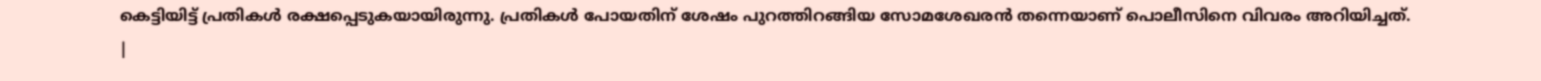കെട്ടിയിട്ട് പ്രതികൾ രക്ഷപ്പെടുകയായിരുന്നു. പ്രതികൾ പോയതിന് ശേഷം പുറത്തിറങ്ങിയ സോമശേഖരൻ തന്നെയാണ് പൊലീസിനെ വിവരം അറിയിച്ചത്.
|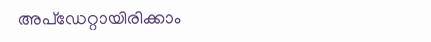അപ്ഡേറ്റായിരിക്കാം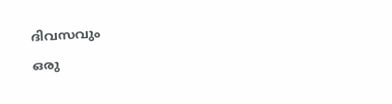ദിവസവും
ഒരു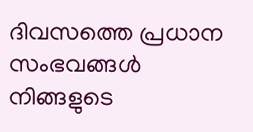ദിവസത്തെ പ്രധാന സംഭവങ്ങൾ നിങ്ങളുടെ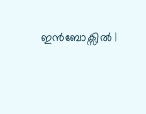ഇൻബോക്സിൽ |